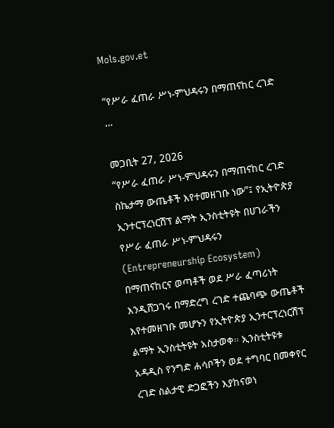Mols.gov.et

“የሥራ ፈጠራ ሥነ-ምህዳሩን በማጠናከር ረገድ …

መጋቢት 27, 2026
“የሥራ ፈጠራ ሥነ-ምህዳሩን በማጠናከር ረገድ ስኬታማ ውጤቶች እየተመዘገቡ ነው”፤ የኢትዮጵያ ኢንተርፕረነርሽፕ ልማት ኢንስቲትዩት በሀገራችን የሥራ ፈጠራ ሥነ-ምህዳሩን (Entrepreneurship Ecosystem) በማጠናከርና ወጣቶች ወደ ሥራ ፈጣሪነት እንዲሸጋገሩ በማድረግ ረገድ ተጨባጭ ውጤቶች እየተመዘገቡ መሆኑን የኢትዮጵያ ኢንተርፕረነርሽፕ ልማት ኢንስቲትዩት አስታወቀ። ኢንስቲትዩቱ አዳዲስ የንግድ ሐሳቦችን ወደ ተግባር በመቀየር ረገድ ስልታዊ ድጋፎችን እያከናወነ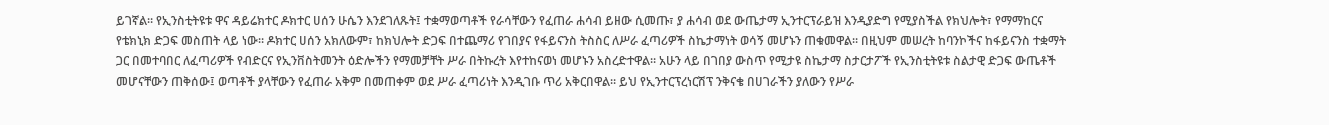ይገኛል። የኢንስቲትዩቱ ዋና ዳይሬክተር ዶክተር ሀሰን ሁሴን እንደገለጹት፤ ተቋማወጣቶች የራሳቸውን የፈጠራ ሐሳብ ይዘው ሲመጡ፣ ያ ሐሳብ ወደ ውጤታማ ኢንተርፕራይዝ እንዲያድግ የሚያስችል የክህሎት፣ የማማከርና የቴክኒክ ድጋፍ መስጠት ላይ ነው። ዶክተር ሀሰን አክለውም፣ ከክህሎት ድጋፍ በተጨማሪ የገበያና የፋይናንስ ትስስር ለሥራ ፈጣሪዎች ስኬታማነት ወሳኝ መሆኑን ጠቁመዋል። በዚህም መሠረት ከባንኮችና ከፋይናንስ ተቋማት ጋር በመተባበር ለፈጣሪዎች የብድርና የኢንቨስትመንት ዕድሎችን የማመቻቸት ሥራ በትኩረት እየተከናወነ መሆኑን አስረድተዋል። አሁን ላይ በገበያ ውስጥ የሚታዩ ስኬታማ ስታርታፖች የኢንስቲትዩቱ ስልታዊ ድጋፍ ውጤቶች መሆናቸውን ጠቅሰው፤ ወጣቶች ያላቸውን የፈጠራ አቅም በመጠቀም ወደ ሥራ ፈጣሪነት እንዲገቡ ጥሪ አቅርበዋል። ይህ የኢንተርፕረነርሽፕ ንቅናቄ በሀገራችን ያለውን የሥራ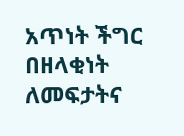አጥነት ችግር በዘላቂነት ለመፍታትና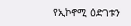የኢኮኖሚ ዕድገቱን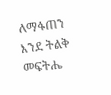ለማፋጠን እንደ ትልቅ መፍትሔ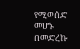የሚወሰድ መሆኑ በመድረኩ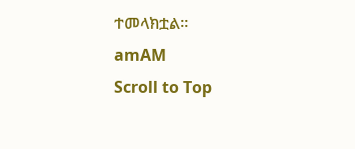ተመላክቷል።
amAM
Scroll to Top